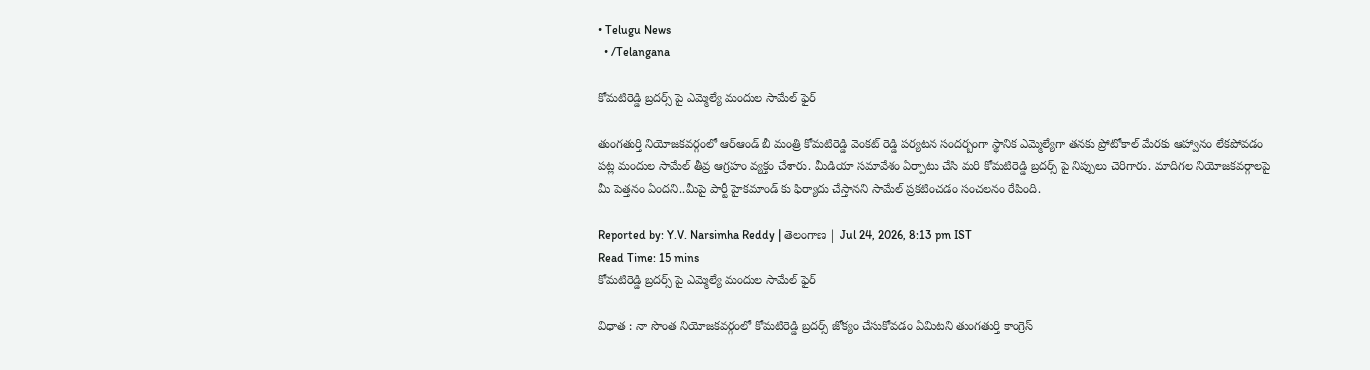• Telugu News
  • /Telangana

కోమటిరెడ్డి బ్రదర్స్ పై ఎమ్మెల్యే మందుల సామేల్ ఫైర్

తుంగతుర్తి నియోజకవర్గంలో ఆర్ఆండ్ బీ మంత్రి కోమటిరెడ్డి వెంకట్ రెడ్డి పర్యటన సందర్బంగా స్థానిక ఎమ్మెల్యేగా తనకు ప్రోటోకాల్ మేరకు ఆహ్వానం లేకపోవడం పట్ల మందుల సామేల్ తీవ్ర ఆగ్రహం వ్యక్తం చేశారు. మీడియా సమావేశం ఏర్పాటు చేసి మరి కోమటిరెడ్డి బ్రదర్స్ పై నిప్పులు చెరిగారు. మాదిగల నియోజకవర్గాలపై మీ పెత్తనం ఏందని..మీపై పార్టీ హైకమాండ్ కు ఫిర్యాదు చేస్తానని సామేల్ ప్రకటించడం సంచలనం రేపింది.

Reported by: Y.V. Narsimha Reddy | తెలంగాణ‌ | Jul 24, 2026, 8:13 pm IST
Read Time: 15 mins
కోమటిరెడ్డి బ్రదర్స్ పై ఎమ్మెల్యే మందుల సామేల్ ఫైర్

విధాత : నా సొంత నియోజకవర్గంలో కోమటిరెడ్డి బ్రదర్స్ జోక్యం చేసుకోవడం ఏమిటని తుంగతుర్తి కాంగ్రెస్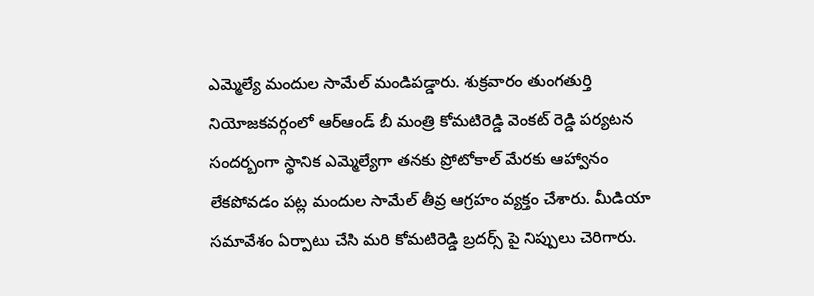ఎమ్మెల్యే మందుల సామేల్ మండిపడ్డారు. శుక్రవారం తుంగతుర్తి నియోజకవర్గంలో ఆర్ఆండ్ బీ మంత్రి కోమటిరెడ్డి వెంకట్ రెడ్డి పర్యటన సందర్బంగా స్థానిక ఎమ్మెల్యేగా తనకు ప్రోటోకాల్ మేరకు ఆహ్వానం లేకపోవడం పట్ల మందుల సామేల్ తీవ్ర ఆగ్రహం వ్యక్తం చేశారు. మీడియా సమావేశం ఏర్పాటు చేసి మరి కోమటిరెడ్డి బ్రదర్స్ పై నిప్పులు చెరిగారు.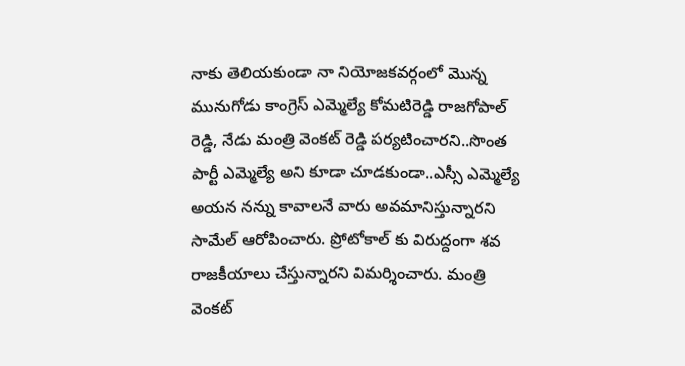నాకు తెలియకుండా నా నియోజకవర్గంలో మొన్న మునుగోడు కాంగ్రెస్ ఎమ్మెల్యే కోమటిరెడ్డి రాజగోపాల్ రెడ్డి, నేడు మంత్రి వెంకట్ రెడ్డి పర్యటించారని..సొంత పార్టీ ఎమ్మెల్యే అని కూడా చూడకుండా..ఎస్సీ ఎమ్మెల్యే అయన నన్ను కావాలనే వారు అవమానిస్తున్నారని సామేల్ ఆరోపించారు. ప్రోటోకాల్ కు విరుద్దంగా శవ రాజకీయాలు చేస్తున్నారని విమర్శించారు. మంత్రి వెంకట్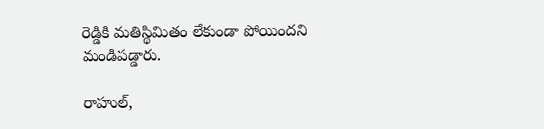రెడ్డికి మతిస్థిమితం లేకుండా పోయిందని మండిపడ్డారు.

రాహుల్,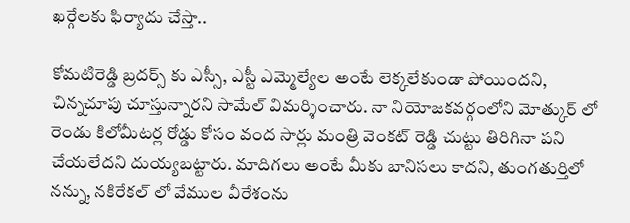ఖర్గేలకు ఫిర్యాదు చేస్తా..

కోమటిరెడ్డి బ్రదర్స్ కు ఎస్సీ, ఎస్టీ ఎమ్మెల్యేల అంటే లెక్కలేకుండా పోయిందని, చిన్నచూపు చూస్తున్నారని సామేల్ విమర్శించారు. నా నియోజకవర్గంలోని మోత్కుర్ లో రెండు కిలోమీటర్ల రోడ్డు కోసం వంద సార్లు మంత్రి వెంకట్ రెడ్డి చుట్టు తిరిగినా పని చేయలేదని దుయ్యబట్టారు. మాదిగలు అంటే మీకు బానిసలు కాదని, తుంగతుర్తిలో నన్ను, నకిరేకల్ లో వేముల వీరేశంను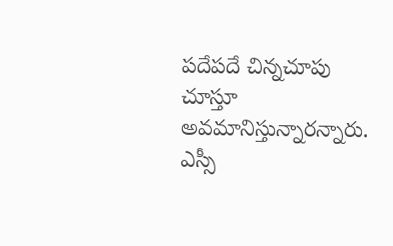పదేపదే చిన్నచూపు చూస్తూ అవమానిస్తున్నారన్నారు. ఎస్సీ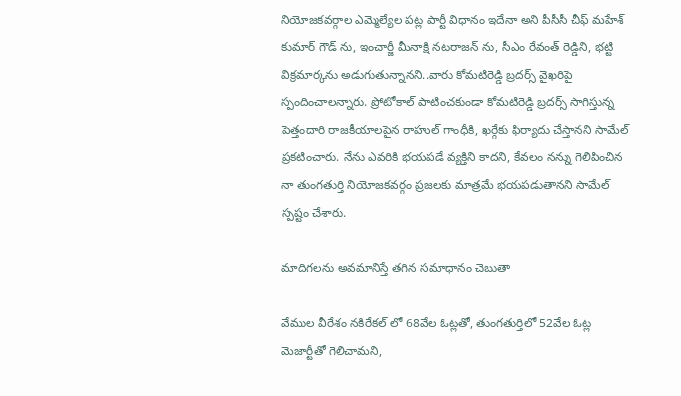నియోజకవర్గాల ఎమ్మెల్యేల పట్ల పార్టీ విధానం ఇదేనా అని పీసీసీ చీఫ్ మహేశ్ కుమార్ గౌడ్ ను, ఇంచార్జీ మీనాక్షి నటరాజన్ ను, సీఎం రేవంత్ రెడ్డిని, భట్టి విక్రమార్కను అడుగుతున్నానని..వారు కోమటిరెడ్డి బ్రదర్స్ వైఖరిపై స్పందించాలన్నారు. ప్రోటోకాల్ పాటించకుండా కోమటిరెడ్డి బ్రదర్స్‌ సాగిస్తున్న పెత్తందారి రాజకీయాలపైన రాహుల్ గాంధీకి, ఖర్గేకు ఫిర్యాదు చేస్తానని సామేల్ ప్రకటించారు. నేను ఎవరికి భయపడే వ్యక్తిని కాదని, కేవలం నన్ను గెలిపించిన నా తుంగతుర్తి నియోజకవర్గం ప్రజలకు మాత్రమే భయపడుతానని సామేల్ స్పష్టం చేశారు.

మాదిగలను అవమానిస్తే తగిన సమాధానం చెబుతా

వేముల వీరేశం నకిరేకల్ లో 68వేల ఓట్లతో, తుంగతుర్తిలో 52వేల ఓట్ల మెజార్టీతో గెలిచామని,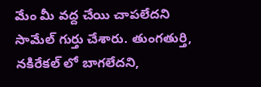మేం మీ వద్ద చేయి చాపలేదని సామేల్ గుర్తు చేశారు. తుంగతుర్తి, నకిరేకల్ లో బాగలేదని,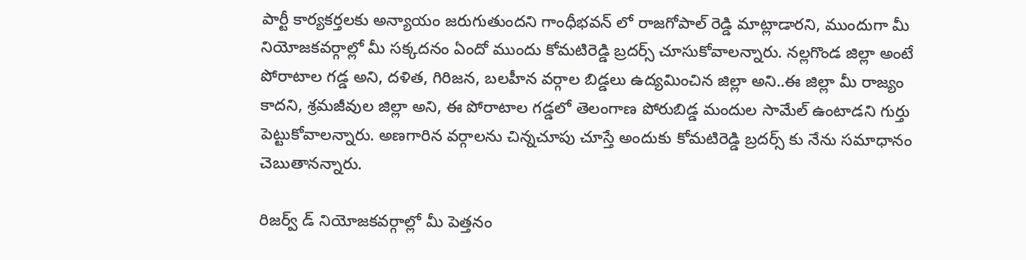పార్టీ కార్యకర్తలకు అన్యాయం జరుగుతుందని గాంధీభవన్ లో రాజగోపాల్ రెడ్డి మాట్లాడారని, ముందుగా మీ నియోజకవర్గాల్లో మీ సక్కదనం ఏందో ముందు కోమటిరెడ్డి బ్రదర్స్ చూసుకోవాలన్నారు. నల్లగొండ జిల్లా అంటే పోరాటాల గడ్డ అని, దళిత, గిరిజన, బలహీన వర్గాల బిడ్డలు ఉద్యమించిన జిల్లా అని..ఈ జిల్లా మీ రాజ్యం కాదని, శ్రమజీవుల జిల్లా అని, ఈ పోరాటాల గడ్డలో తెలంగాణ పోరుబిడ్డ మందుల సామేల్ ఉంటాడని గుర్తు పెట్టుకోవాలన్నారు. అణగారిన వర్గాలను చిన్నచూపు చూస్తే అందుకు కోమటిరెడ్డి బ్రదర్స్ కు నేను సమాధానం చెబుతానన్నారు.

రిజర్వ్ డ్ నియోజకవర్గాల్లో మీ పెత్తనం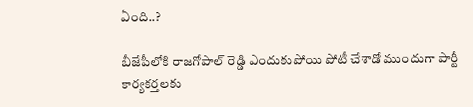ఏంది..?

బీజేపీలోకి రాజగోపాల్ రెడ్డి ఎందుకుపోయి పోటీ చేశాడో ముందుగా పార్టీ కార్యకర్తలకు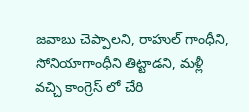జవాబు చెప్పాలని, రాహుల్ గాంధీని, సోనియాగాంధీని తిట్టాడని, మళ్లీ వచ్చి కాంగ్రెస్ లో చేరి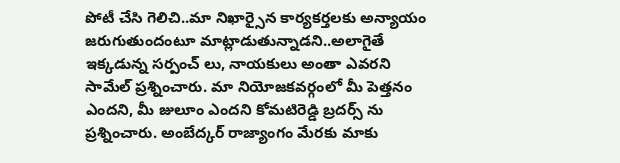పోటీ చేసి గెలిచి..మా నిఖార్సైన కార్యకర్తలకు అన్యాయం జరుగుతుందంటూ మాట్లాడుతున్నాడని..అలాగైతే ఇక్కడున్న సర్పంచ్ లు, నాయకులు అంతా ఎవరని సామేల్ ప్రశ్నించారు. మా నియోజకవర్గంలో మీ పెత్తనం ఎందని, మీ జులూం ఎందని కోమటిరెడ్డి బ్రదర్స్ ను ప్రశ్నించారు. అంబేద్కర్ రాజ్యాంగం మేరకు మాకు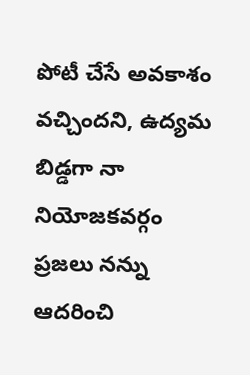పోటీ చేసే అవకాశం వచ్చిందని, ఉద్యమ బిడ్డగా నా నియోజకవర్గం ప్రజలు నన్ను ఆదరించి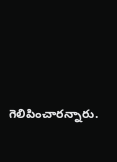గెలిపించారన్నారు.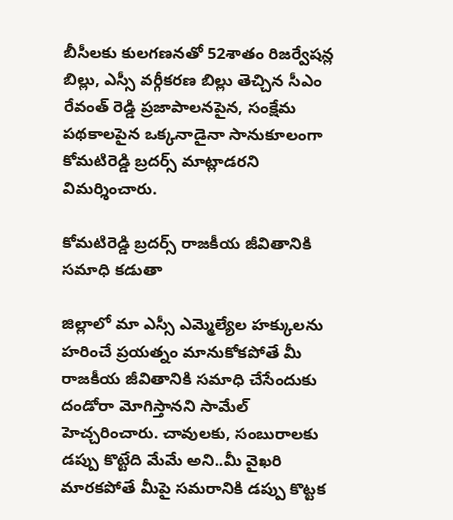బీసీలకు కులగణనతో 52శాతం రిజర్వేషన్ల బిల్లు, ఎస్సీ వర్గీకరణ బిల్లు తెచ్చిన సీఎం రేవంత్ రెడ్డి ప్రజాపాలనపైన, సంక్షేమ పథకాలపైన ఒక్కనాడైనా సానుకూలంగా కోమటిరెడ్డి బ్రదర్స్ మాట్లాడరని విమర్శించారు.

కోమటిరెడ్డి బ్రదర్స్ రాజకీయ జీవితానికి సమాధి కడుతా

జిల్లాలో మా ఎస్సీ ఎమ్మెల్యేల హక్కులను హరించే ప్రయత్నం మానుకోకపోతే మీ రాజకీయ జీవితానికి సమాధి చేసేందుకు దండోరా మోగిస్తానని సామేల్ హెచ్చరించారు. చావులకు, సంబురాలకు డప్పు కొట్టేది మేమే అని..మీ వైఖరి మారకపోతే మీపై సమరానికి డప్పు కొట్టక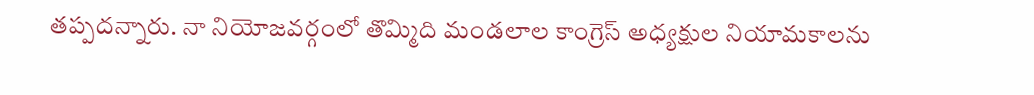తప్పదన్నారు. నా నియోజవర్గంలో తొమ్మిది మండలాల కాంగ్రెస్ అధ్యక్షుల నియామకాలను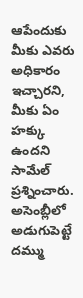ఆపేందుకు మీకు ఎవరు అధికారం ఇచ్చారని, మీకు ఏం హక్కు ఉందని సామేల్ ప్రశ్నించారు. అసెంబ్లీలో అడుగుపెట్టే దమ్ము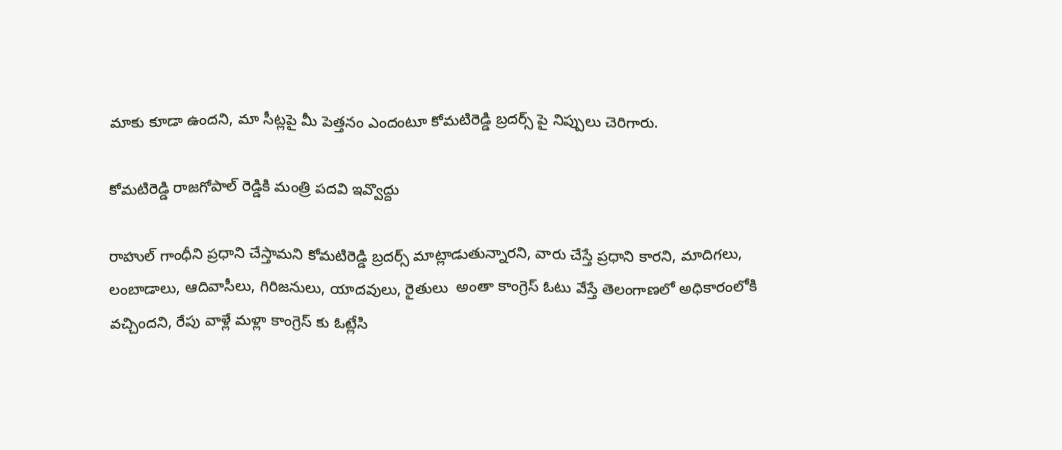మాకు కూడా ఉందని, మా సీట్లపై మీ పెత్తనం ఎందంటూ కోమటిరెడ్డి బ్రదర్స్ పై నిప్పులు చెరిగారు.

కోమటిరెడ్డి రాజగోపాల్ రెడ్డికి మంత్రి పదవి ఇవ్వొద్దు

రాహుల్ గాంధీని ప్రధాని చేస్తామని కోమటిరెడ్డి బ్రదర్స్ మాట్లాడుతున్నారని, వారు చేస్తే ప్రధాని కారని, మాదిగలు, లంబాడాలు, ఆదివాసీలు, గిరిజనులు, యాదవులు, రైతులు  అంతా కాంగ్రెస్ ఓటు వేస్తే తెలంగాణలో అధికారంలోకి వచ్చిందని, రేపు వాళ్లే మళ్లా కాంగ్రెస్ కు ఓట్లేసి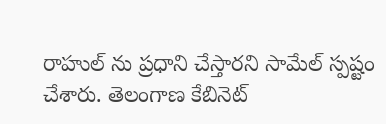రాహుల్ ను ప్రధాని చేస్తారని సామేల్ స్పష్టం చేశారు. తెలంగాణ కేబినెట్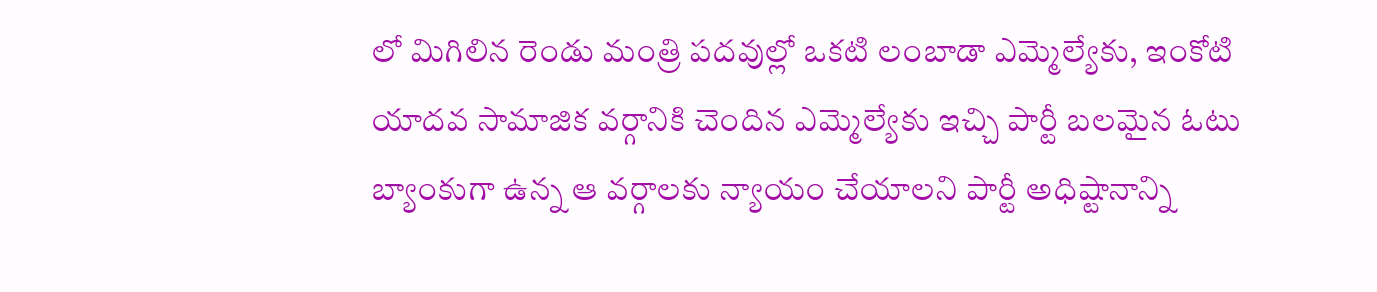లో మిగిలిన రెండు మంత్రి పదవుల్లో ఒకటి లంబాడా ఎమ్మెల్యేకు, ఇంకోటి యాదవ సామాజిక వర్గానికి చెందిన ఎమ్మెల్యేకు ఇచ్చి పార్టీ బలమైన ఓటు బ్యాంకుగా ఉన్న ఆ వర్గాలకు న్యాయం చేయాలని పార్టీ అధిష్టానాన్ని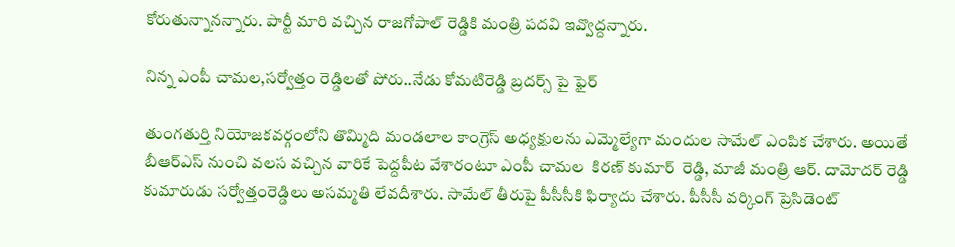కోరుతున్నానన్నారు. పార్టీ మారి వచ్చిన రాజగోపాల్ రెడ్డికి మంత్రి పదవి ఇవ్వొద్దన్నారు.

నిన్న ఎంపీ చామల,సర్వోత్తం రెడ్డిలతో పోరు..నేడు కోమటిరెడ్డి బ్రదర్స్ పై ఫైర్

తుంగతుర్తి నియోజకవర్గంలోని తొమ్మిది మండలాల కాంగ్రెస్ అధ్యక్షులను ఎమ్మెల్యేగా మందుల సామేల్ ఎంపిక చేశారు. అయితే బీఆర్ఎస్ నుంచి వలస వచ్చిన వారికే పెద్దపీట వేశారంటూ ఎంపీ చామల  కిరణ్ కుమార్  రెడ్డి, మాజీ మంత్రి ఆర్. దామోదర్ రెడ్డి కుమారుడు సర్వోత్తంరెడ్డిలు అసమ్మతి లేవదీశారు. సామేల్ తీరుపై పీసీసీకి ఫిర్యాదు చేశారు. పీసీసీ వర్కింగ్ ప్రెసిడెంట్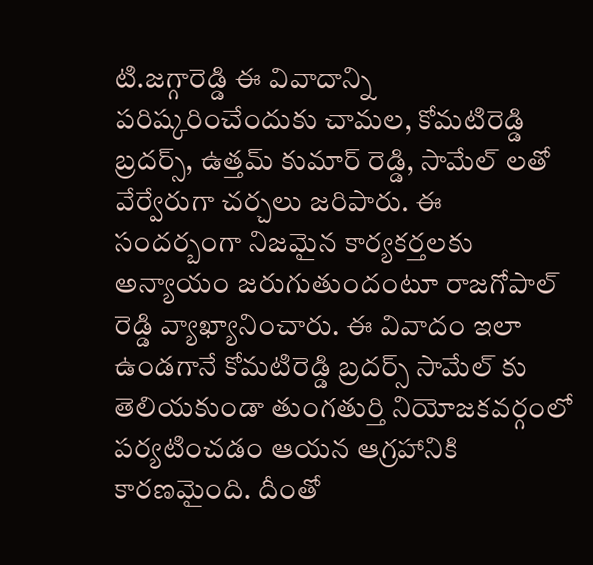టి.జగ్గారెడ్డి ఈ వివాదాన్ని పరిష్కరించేందుకు చామల, కోమటిరెడ్డి బ్రదర్స్, ఉత్తమ్ కుమార్ రెడ్డి, సామేల్ లతో వేర్వేరుగా చర్చలు జరిపారు. ఈ సందర్బంగా నిజమైన కార్యకర్తలకు అన్యాయం జరుగుతుందంటూ రాజగోపాల్ రెడ్డి వ్యాఖ్యానించారు. ఈ వివాదం ఇలా ఉండగానే కోమటిరెడ్డి బ్రదర్స్ సామేల్ కు తెలియకుండా తుంగతుర్తి నియోజకవర్గంలో పర్యటించడం ఆయన ఆగ్రహానికి కారణమైంది. దీంతో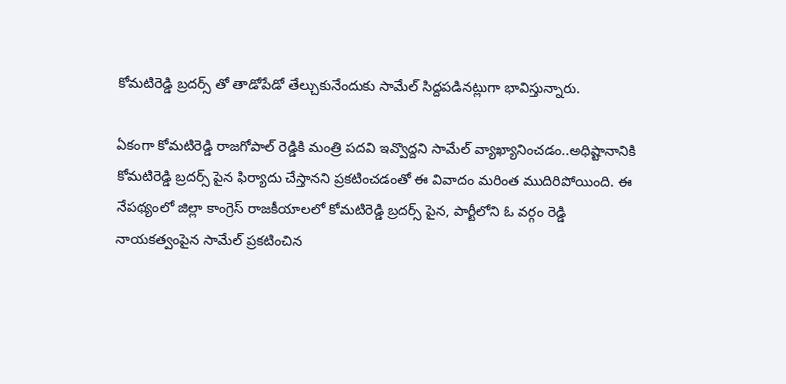కోమటిరెడ్డి బ్రదర్స్ తో తాడోపేడో తేల్చుకునేందుకు సామేల్ సిద్దపడినట్లుగా భావిస్తున్నారు.

ఏకంగా కోమటిరెడ్డి రాజగోపాల్ రెడ్డికి మంత్రి పదవి ఇవ్వొద్దని సామేల్ వ్యాఖ్యానించడం..అధిష్టానానికి కోమటిరెడ్డి బ్రదర్స్ పైన ఫిర్యాదు చేస్తానని ప్రకటించడంతో ఈ వివాదం మరింత ముదిరిపోయింది. ఈ నేపథ్యంలో జిల్లా కాంగ్రెస్ రాజకీయాలలో కోమటిరెడ్డి బ్రదర్స్ పైన, పార్టీలోని ఓ వర్గం రెడ్డి నాయకత్వంపైన సామేల్ ప్రకటించిన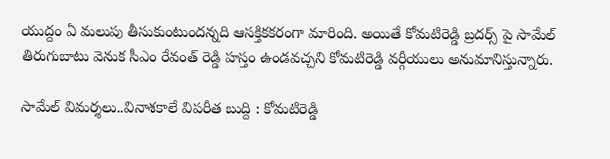యుద్దం ఏ మలుపు తీసుకుంటుందన్నది ఆసక్తికకరంగా మారింది. అయితే కోమటిరెడ్డి బ్రదర్స్ పై సామేల్ తిరుగుబాటు వెనుక సీఎం రేవంత్ రెడ్డి హస్తం ఉండవచ్చని కోమటిరెడ్డి వర్గీయులు అనుమానిస్తున్నారు.

సామేల్ విమర్శలు..వినాశకాలే విపరీత బుద్ది : కోమటిరెడ్డి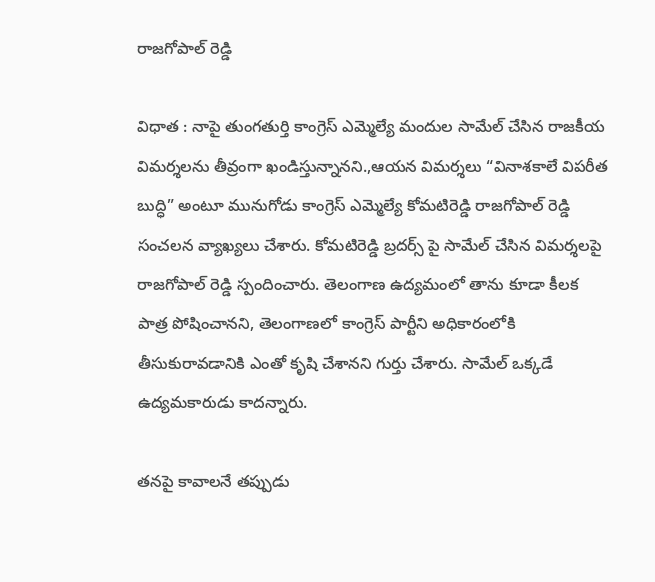రాజగోపాల్ రెడ్డి

విధాత : నాపై తుంగతుర్తి కాంగ్రెస్ ఎమ్మెల్యే మందుల సామేల్ చేసిన రాజకీయ విమర్శలను తీవ్రంగా ఖండిస్తున్నానని.,ఆయన విమర్శలు “వినాశకాలే విపరీత బుద్ధి” అంటూ మునుగోడు కాంగ్రెస్ ఎమ్మెల్యే కోమటిరెడ్డి రాజగోపాల్ రెడ్డి సంచలన వ్యాఖ్యలు చేశారు. కోమటిరెడ్డి బ్రదర్స్ పై సామేల్ చేసిన విమర్శలపై రాజగోపాల్ రెడ్డి స్పందించారు. తెలంగాణ ఉద్యమంలో తాను కూడా కీలక పాత్ర పోషించానని, తెలంగాణలో కాంగ్రెస్ పార్టీని అధికారంలోకి తీసుకురావడానికి ఎంతో కృషి చేశానని గుర్తు చేశారు. సామేల్ ఒక్కడే ఉద్యమకారుడు కాదన్నారు.

తనపై కావాలనే తప్పుడు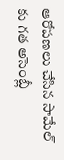ఆరోపణలు చేసిన సామేల్ కు గత అసెంబ్లీ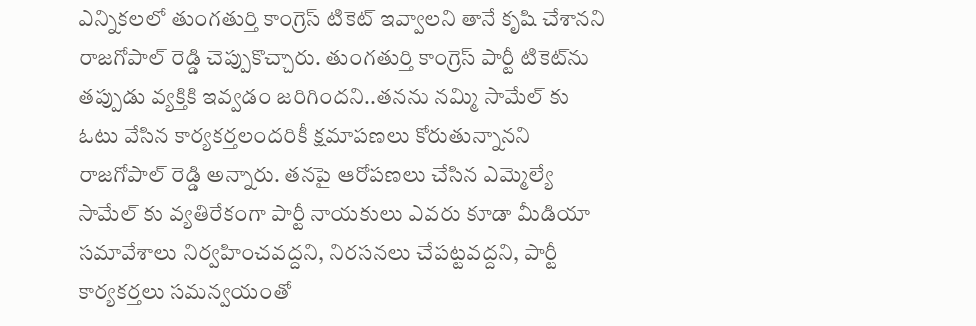ఎన్నికలలో తుంగతుర్తి కాంగ్రెస్ టికెట్ ఇవ్వాలని తానే కృషి చేశానని రాజగోపాల్ రెడ్డి చెప్పుకొచ్చారు. తుంగతుర్తి కాంగ్రెస్ పార్టీ టికెట్‌ను తప్పుడు వ్యక్తికి ఇవ్వడం జరిగిందని..తనను నమ్మి సామేల్ కు ఓటు వేసిన కార్యకర్తలందరికీ క్షమాపణలు కోరుతున్నానని రాజగోపాల్ రెడ్డి అన్నారు. తనపై ఆరోపణలు చేసిన ఎమ్మెల్యే సామేల్ కు వ్యతిరేకంగా పార్టీ నాయకులు ఎవరు కూడా మీడియా సమావేశాలు నిర్వహించవద్దని, నిరసనలు చేపట్టవద్దని, పార్టీ కార్యకర్తలు సమన్వయంతో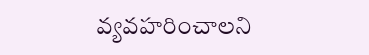వ్యవహరించాలని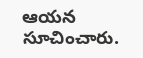ఆయన సూచించారు.